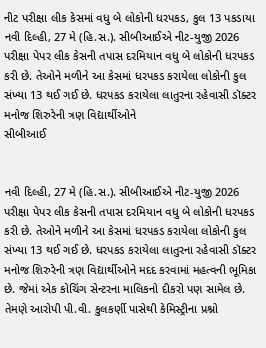નીટ પરીક્ષા લીક કેસમાં વધુ બે લોકોની ધરપકડ, કુલ 13 પકડાયા
નવી દિલ્હી, 27 મે (હિ.સ.). સીબીઆઈએ નીટ-યુજી 2026 પરીક્ષા પેપર લીક કેસની તપાસ દરમિયાન વધુ બે લોકોની ધરપકડ કરી છે. તેઓને મળીને આ કેસમાં ધરપકડ કરાયેલા લોકોની કુલ સંખ્યા 13 થઈ ગઈ છે. ધરપકડ કરાયેલા લાતુરના રહેવાસી ડૉક્ટર મનોજ શિરુરેની ત્રણ વિદ્યાર્થીઓને
સીબીઆઈ


નવી દિલ્હી, 27 મે (હિ.સ.). સીબીઆઈએ નીટ-યુજી 2026 પરીક્ષા પેપર લીક કેસની તપાસ દરમિયાન વધુ બે લોકોની ધરપકડ કરી છે. તેઓને મળીને આ કેસમાં ધરપકડ કરાયેલા લોકોની કુલ સંખ્યા 13 થઈ ગઈ છે. ધરપકડ કરાયેલા લાતુરના રહેવાસી ડૉક્ટર મનોજ શિરુરેની ત્રણ વિદ્યાર્થીઓને મદદ કરવામાં મહત્વની ભૂમિકા છે. જેમાં એક કોચિંગ સેન્ટરના માલિકનો દીકરો પણ સામેલ છે. તેમણે આરોપી પી.વી. કુલકર્ણી પાસેથી કેમિસ્ટ્રીના પ્રશ્નો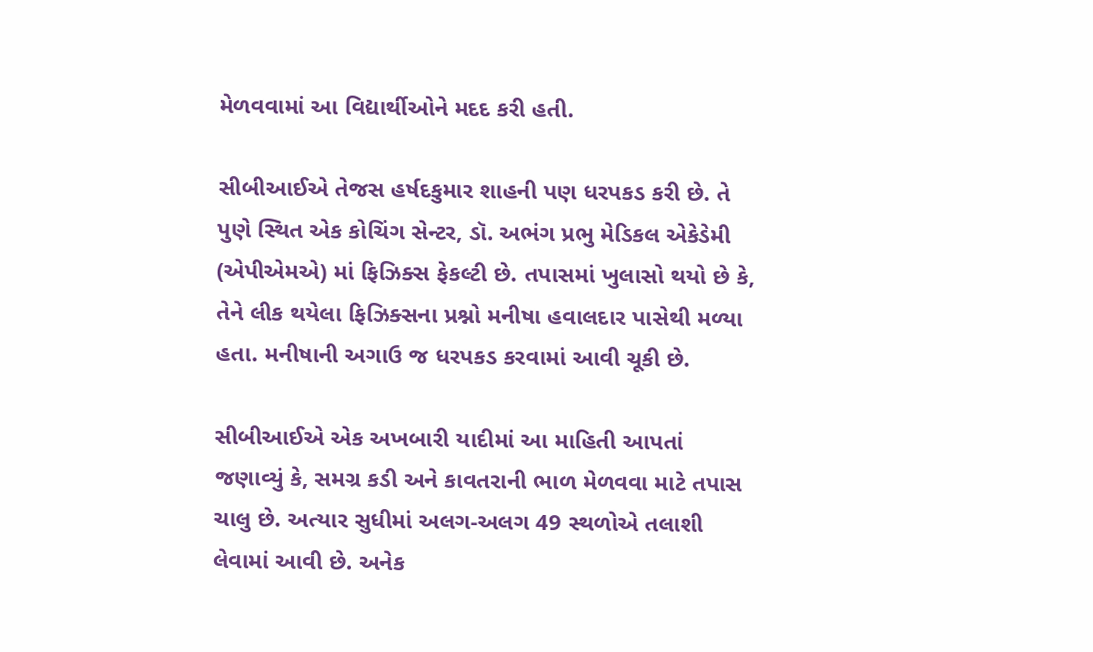મેળવવામાં આ વિદ્યાર્થીઓને મદદ કરી હતી.

સીબીઆઈએ તેજસ હર્ષદકુમાર શાહની પણ ધરપકડ કરી છે. તે પુણે સ્થિત એક કોચિંગ સેન્ટર, ડૉ. અભંગ પ્રભુ મેડિકલ એકેડેમી (એપીએમએ) માં ફિઝિક્સ ફેકલ્ટી છે. તપાસમાં ખુલાસો થયો છે કે, તેને લીક થયેલા ફિઝિક્સના પ્રશ્નો મનીષા હવાલદાર પાસેથી મળ્યા હતા. મનીષાની અગાઉ જ ધરપકડ કરવામાં આવી ચૂકી છે.

સીબીઆઈએ એક અખબારી યાદીમાં આ માહિતી આપતાં જણાવ્યું કે, સમગ્ર કડી અને કાવતરાની ભાળ મેળવવા માટે તપાસ ચાલુ છે. અત્યાર સુધીમાં અલગ-અલગ 49 સ્થળોએ તલાશી લેવામાં આવી છે. અનેક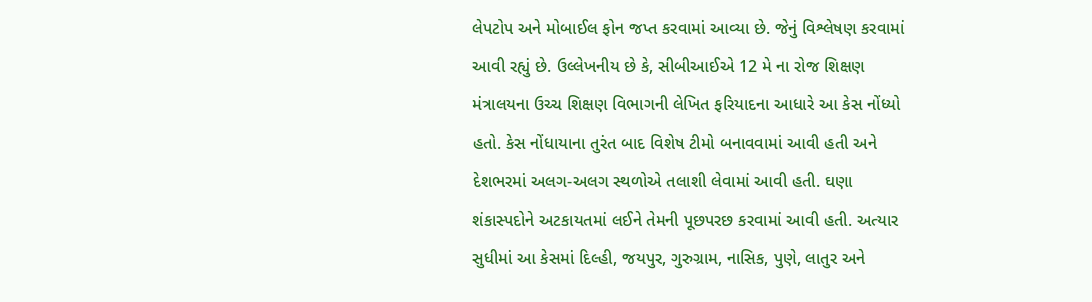લેપટોપ અને મોબાઈલ ફોન જપ્ત કરવામાં આવ્યા છે. જેનું વિશ્લેષણ કરવામાં આવી રહ્યું છે. ઉલ્લેખનીય છે કે, સીબીઆઈએ 12 મે ના રોજ શિક્ષણ મંત્રાલયના ઉચ્ચ શિક્ષણ વિભાગની લેખિત ફરિયાદના આધારે આ કેસ નોંધ્યો હતો. કેસ નોંધાયાના તુરંત બાદ વિશેષ ટીમો બનાવવામાં આવી હતી અને દેશભરમાં અલગ-અલગ સ્થળોએ તલાશી લેવામાં આવી હતી. ઘણા શંકાસ્પદોને અટકાયતમાં લઈને તેમની પૂછપરછ કરવામાં આવી હતી. અત્યાર સુધીમાં આ કેસમાં દિલ્હી, જયપુર, ગુરુગ્રામ, નાસિક, પુણે, લાતુર અને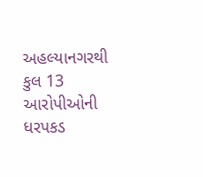અહલ્યાનગરથી કુલ 13 આરોપીઓની ધરપકડ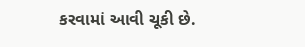કરવામાં આવી ચૂકી છે.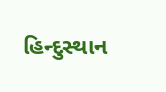હિન્દુસ્થાન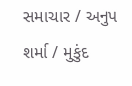સમાચાર / અનુપ શર્મા / મુકુંદ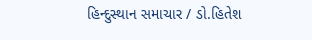હિન્દુસ્થાન સમાચાર / ડો.હિતેશ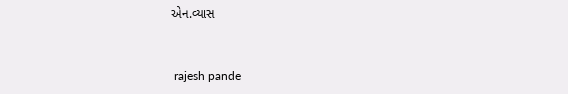એન.વ્યાસ


 rajesh pande